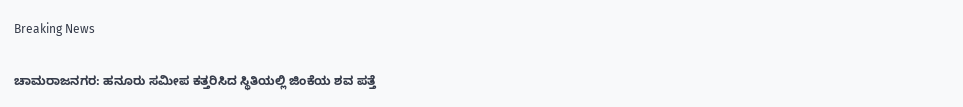Breaking News

ಚಾಮರಾಜನಗರ: ಹನೂರು ಸಮೀಪ ಕತ್ತರಿಸಿದ ಸ್ಥಿತಿಯಲ್ಲಿ ಜಿಂಕೆಯ ಶವ ಪತ್ತೆ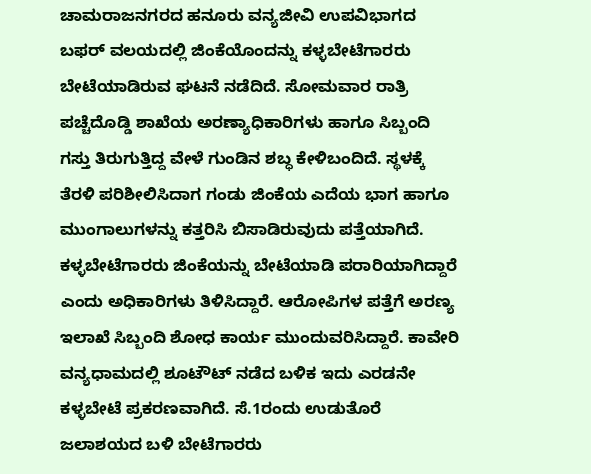ಚಾಮರಾಜನಗರದ ಹನೂರು ವನ್ಯಜೀವಿ ಉಪವಿಭಾಗದ ಬಫರ್ ವಲಯದಲ್ಲಿ ಜಿಂಕೆಯೊಂದನ್ನು ಕಳ್ಳಬೇಟೆಗಾರರು ಬೇಟೆಯಾಡಿರುವ ಘಟನೆ ನಡೆದಿದೆ. ಸೋಮವಾರ ರಾತ್ರಿ ಪಚ್ಚೆದೊಡ್ಡಿ ಶಾಖೆಯ ಅರಣ್ಯಾಧಿಕಾರಿಗಳು ಹಾಗೂ ಸಿಬ್ಬಂದಿ ಗಸ್ತು ತಿರುಗುತ್ತಿದ್ದ ವೇಳೆ ಗುಂಡಿನ ಶಬ್ಧ ಕೇಳಿಬಂದಿದೆ. ಸ್ಥಳಕ್ಕೆ ತೆರಳಿ ಪರಿಶೀಲಿಸಿದಾಗ ಗಂಡು ಜಿಂಕೆಯ ಎದೆಯ ಭಾಗ ಹಾಗೂ ಮುಂಗಾಲುಗಳನ್ನು ಕತ್ತರಿಸಿ ಬಿಸಾಡಿರುವುದು ಪತ್ತೆಯಾಗಿದೆ. ಕಳ್ಳಬೇಟೆಗಾರರು ಜಿಂಕೆಯನ್ನು ಬೇಟೆಯಾಡಿ ಪರಾರಿಯಾಗಿದ್ದಾರೆ ಎಂದು ಅಧಿಕಾರಿಗಳು ತಿಳಿಸಿದ್ದಾರೆ. ಆರೋಪಿಗಳ ಪತ್ತೆಗೆ ಅರಣ್ಯ ಇಲಾಖೆ ಸಿಬ್ಬಂದಿ ಶೋಧ ಕಾರ್ಯ ಮುಂದುವರಿಸಿದ್ದಾರೆ. ಕಾವೇರಿ ವನ್ಯಧಾಮದಲ್ಲಿ ಶೂಟೌಟ್ ನಡೆದ ಬಳಿಕ ಇದು ಎರಡನೇ ಕಳ್ಳಬೇಟೆ ಪ್ರಕರಣವಾಗಿದೆ. ಸೆ.1ರಂದು ಉಡುತೊರೆ ಜಲಾಶಯದ ಬಳಿ ಬೇಟೆಗಾರರು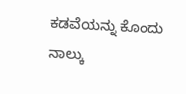ಕಡವೆಯನ್ನು ಕೊಂದು ನಾಲ್ಕು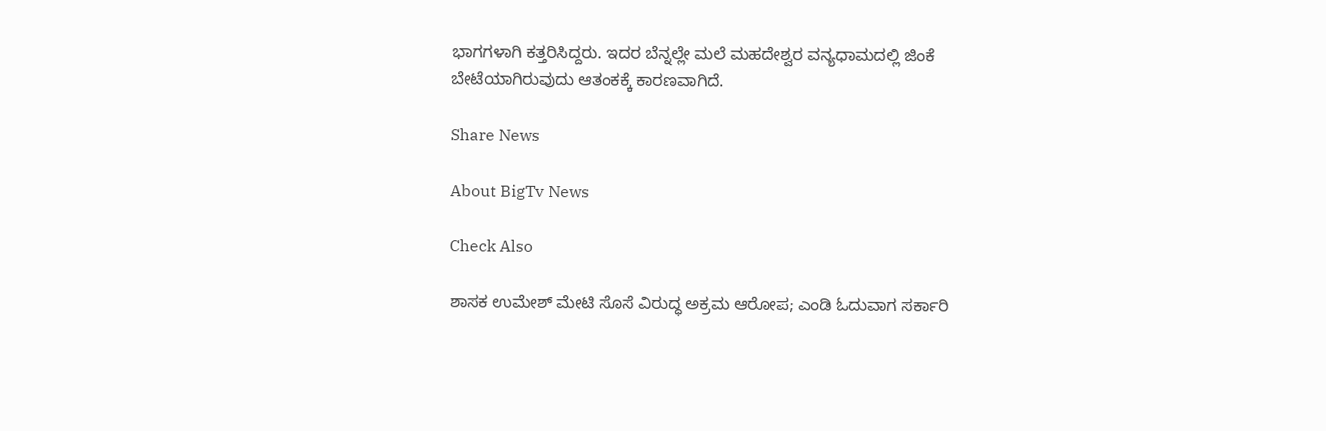ಭಾಗಗಳಾಗಿ ಕತ್ತರಿಸಿದ್ದರು. ಇದರ ಬೆನ್ನಲ್ಲೇ ಮಲೆ ಮಹದೇಶ್ವರ ವನ್ಯಧಾಮದಲ್ಲಿ ಜಿಂಕೆ ಬೇಟೆಯಾಗಿರುವುದು ಆತಂಕಕ್ಕೆ ಕಾರಣವಾಗಿದೆ.

Share News

About BigTv News

Check Also

ಶಾಸಕ ಉಮೇಶ್ ಮೇಟಿ ಸೊಸೆ ವಿರುದ್ಧ ಅಕ್ರಮ ಆರೋಪ; ಎಂಡಿ ಓದುವಾಗ ಸರ್ಕಾರಿ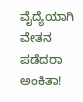ವೈದ್ಯೆಯಾಗಿ ವೇತನ ಪಡೆದರಾ ಅಂಕಿತಾ!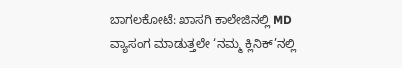ಬಾಗಲಕೋಟೆ: ಖಾಸಗಿ ಕಾಲೇಜಿನಲ್ಲಿ MD ವ್ಯಾಸಂಗ ಮಾಡುತ್ತಲೇ ‘ನಮ್ಮ ಕ್ಲಿನಿಕ್’ನಲ್ಲಿ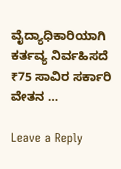ವೈದ್ಯಾಧಿಕಾರಿಯಾಗಿ ಕರ್ತವ್ಯ ನಿರ್ವಹಿಸದೆ ₹75 ಸಾವಿರ ಸರ್ಕಾರಿ ವೇತನ …

Leave a Reply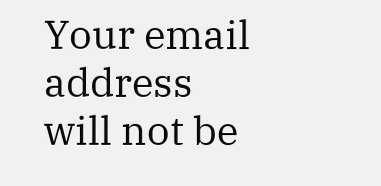Your email address will not be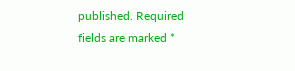published. Required fields are marked *